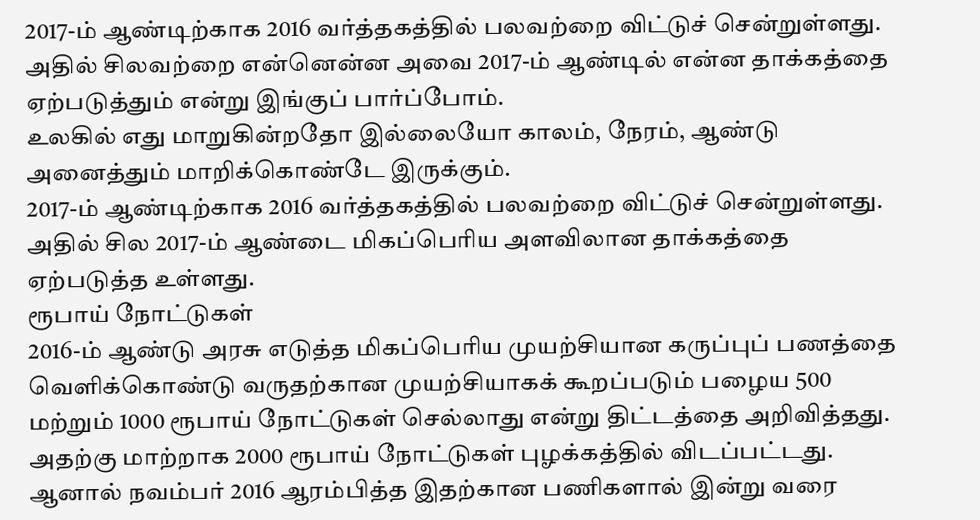2017-ம் ஆண்டிற்காக 2016 வர்த்தகத்தில் பலவற்றை விட்டுச் சென்றுள்ளது. அதில் சிலவற்றை என்னென்ன அவை 2017-ம் ஆண்டில் என்ன தாக்கத்தை ஏற்படுத்தும் என்று இங்குப் பார்ப்போம்.
உலகில் எது மாறுகின்றதோ இல்லையோ காலம், நேரம், ஆண்டு அனைத்தும் மாறிக்கொண்டே இருக்கும்.
2017-ம் ஆண்டிற்காக 2016 வர்த்தகத்தில் பலவற்றை விட்டுச் சென்றுள்ளது. அதில் சில 2017-ம் ஆண்டை மிகப்பெரிய அளவிலான தாக்கத்தை ஏற்படுத்த உள்ளது.
ரூபாய் நோட்டுகள்
2016-ம் ஆண்டு அரசு எடுத்த மிகப்பெரிய முயற்சியான கருப்புப் பணத்தை வெளிக்கொண்டு வருதற்கான முயற்சியாகக் கூறப்படும் பழைய 500 மற்றும் 1000 ரூபாய் நோட்டுகள் செல்லாது என்று திட்டத்தை அறிவித்தது.
அதற்கு மாற்றாக 2000 ரூபாய் நோட்டுகள் புழக்கத்தில் விடப்பட்டது. ஆனால் நவம்பர் 2016 ஆரம்பித்த இதற்கான பணிகளால் இன்று வரை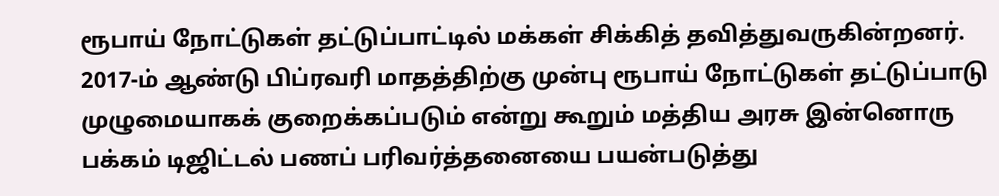ரூபாய் நோட்டுகள் தட்டுப்பாட்டில் மக்கள் சிக்கித் தவித்துவருகின்றனர்.
2017-ம் ஆண்டு பிப்ரவரி மாதத்திற்கு முன்பு ரூபாய் நோட்டுகள் தட்டுப்பாடு முழுமையாகக் குறைக்கப்படும் என்று கூறும் மத்திய அரசு இன்னொரு பக்கம் டிஜிட்டல் பணப் பரிவர்த்தனையை பயன்படுத்து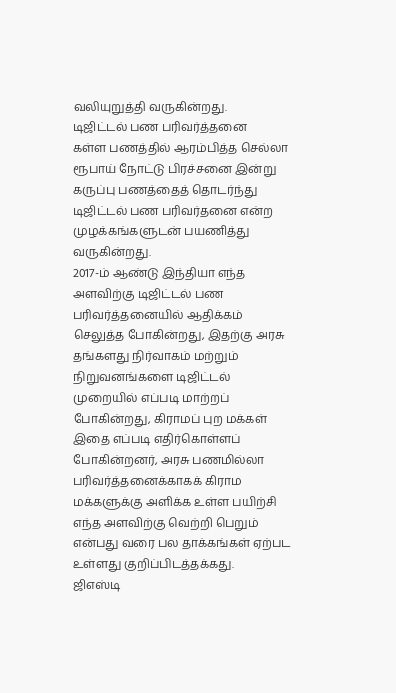வலியுறுத்தி வருகின்றது.
டிஜிட்டல் பண பரிவர்த்தனை
கள்ள பணத்தில் ஆரம்பித்த செல்லா ரூபாய் நோட்டு பிரச்சனை இன்று கருப்பு பணத்தைத் தொடர்ந்து டிஜிட்டல் பண பரிவர்தனை என்ற முழக்கங்களுடன் பயணித்து வருகின்றது.
2017-ம் ஆண்டு இந்தியா எந்த அளவிற்கு டிஜிட்டல் பண பரிவர்த்தனையில் ஆதிக்கம் செலுத்த போகின்றது, இதற்கு அரசு தங்களது நிர்வாகம் மற்றும் நிறுவனங்களை டிஜிட்டல் முறையில் எப்படி மாற்றப் போகின்றது, கிராமப் புற மக்கள் இதை எப்படி எதிர்கொள்ளப் போகின்றனர், அரசு பணமில்லா பரிவர்த்தனைக்காகக் கிராம மக்களுக்கு அளிக்க உள்ள பயிற்சி எந்த அளவிற்கு வெற்றி பெறும் என்பது வரை பல தாக்கங்கள் ஏற்பட உள்ளது குறிப்பிடத்தக்கது.
ஜிஎஸ்டி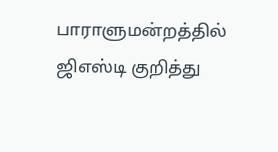பாராளுமன்றத்தில் ஜிஎஸ்டி குறித்து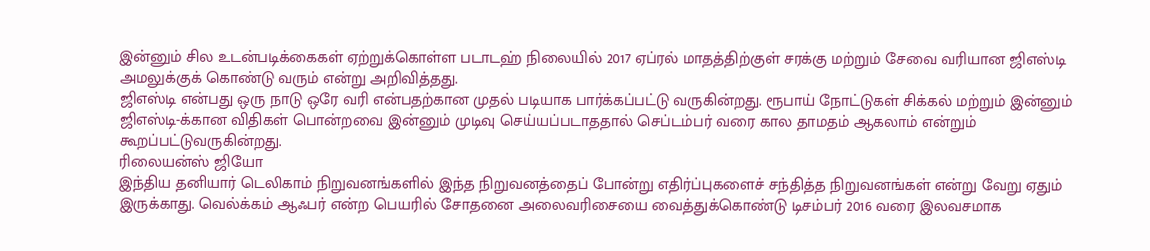இன்னும் சில உடன்படிக்கைகள் ஏற்றுக்கொள்ள படாடஹ் நிலையில் 2017 ஏப்ரல் மாதத்திற்குள் சரக்கு மற்றும் சேவை வரியான ஜிஎஸ்டி அமலுக்குக் கொண்டு வரும் என்று அறிவித்தது.
ஜிஎஸ்டி என்பது ஒரு நாடு ஒரே வரி என்பதற்கான முதல் படியாக பார்க்கப்பட்டு வருகின்றது. ரூபாய் நோட்டுகள் சிக்கல் மற்றும் இன்னும் ஜிஎஸ்டி-க்கான விதிகள் பொன்றவை இன்னும் முடிவு செய்யப்படாததால் செப்டம்பர் வரை கால தாமதம் ஆகலாம் என்றும் கூறப்பட்டுவருகின்றது.
ரிலையன்ஸ் ஜியோ
இந்திய தனியார் டெலிகாம் நிறுவனங்களில் இந்த நிறுவனத்தைப் போன்று எதிர்ப்புகளைச் சந்தித்த நிறுவனங்கள் என்று வேறு ஏதும் இருக்காது. வெல்க்கம் ஆஃபர் என்ற பெயரில் சோதனை அலைவரிசையை வைத்துக்கொண்டு டிசம்பர் 2016 வரை இலவசமாக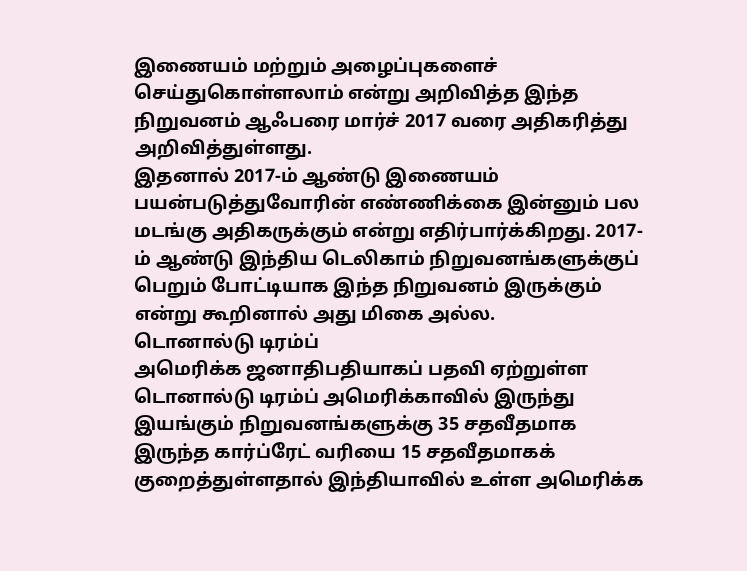இணையம் மற்றும் அழைப்புகளைச் செய்துகொள்ளலாம் என்று அறிவித்த இந்த நிறுவனம் ஆஃபரை மார்ச் 2017 வரை அதிகரித்து அறிவித்துள்ளது.
இதனால் 2017-ம் ஆண்டு இணையம் பயன்படுத்துவோரின் எண்ணிக்கை இன்னும் பல மடங்கு அதிகருக்கும் என்று எதிர்பார்க்கிறது. 2017-ம் ஆண்டு இந்திய டெலிகாம் நிறுவனங்களுக்குப் பெறும் போட்டியாக இந்த நிறுவனம் இருக்கும் என்று கூறினால் அது மிகை அல்ல.
டொனால்டு டிரம்ப்
அமெரிக்க ஜனாதிபதியாகப் பதவி ஏற்றுள்ள டொனால்டு டிரம்ப் அமெரிக்காவில் இருந்து இயங்கும் நிறுவனங்களுக்கு 35 சதவீதமாக இருந்த கார்ப்ரேட் வரியை 15 சதவீதமாகக் குறைத்துள்ளதால் இந்தியாவில் உள்ள அமெரிக்க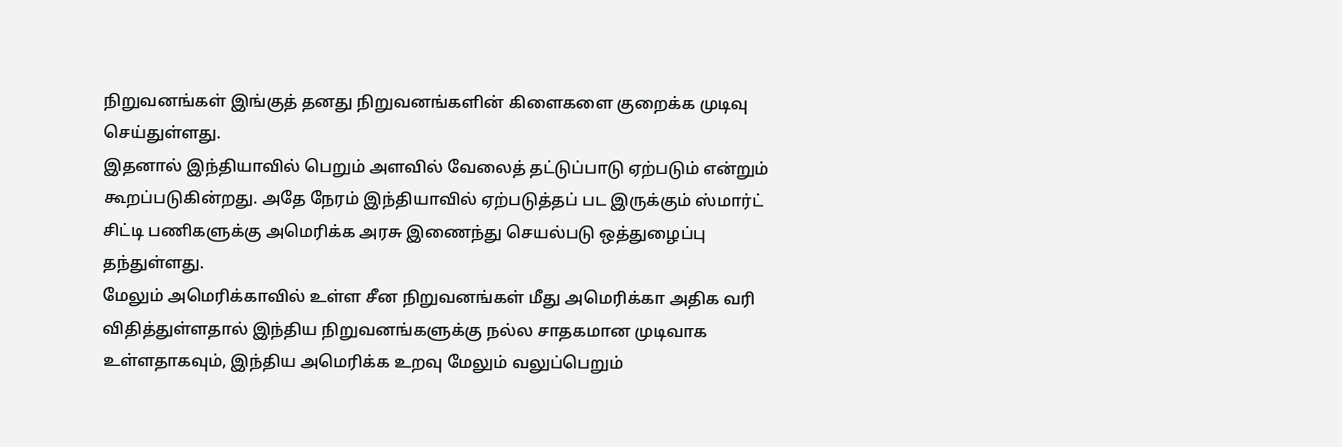நிறுவனங்கள் இங்குத் தனது நிறுவனங்களின் கிளைகளை குறைக்க முடிவு செய்துள்ளது.
இதனால் இந்தியாவில் பெறும் அளவில் வேலைத் தட்டுப்பாடு ஏற்படும் என்றும் கூறப்படுகின்றது. அதே நேரம் இந்தியாவில் ஏற்படுத்தப் பட இருக்கும் ஸ்மார்ட் சிட்டி பணிகளுக்கு அமெரிக்க அரசு இணைந்து செயல்படு ஒத்துழைப்பு தந்துள்ளது.
மேலும் அமெரிக்காவில் உள்ள சீன நிறுவனங்கள் மீது அமெரிக்கா அதிக வரி விதித்துள்ளதால் இந்திய நிறுவனங்களுக்கு நல்ல சாதகமான முடிவாக உள்ளதாகவும், இந்திய அமெரிக்க உறவு மேலும் வலுப்பெறும்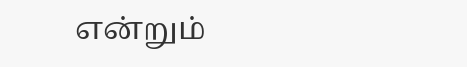என்றும்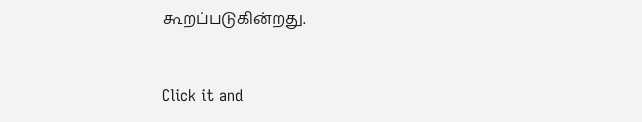கூறப்படுகின்றது.


Click it and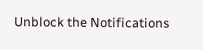Unblock the Notifications